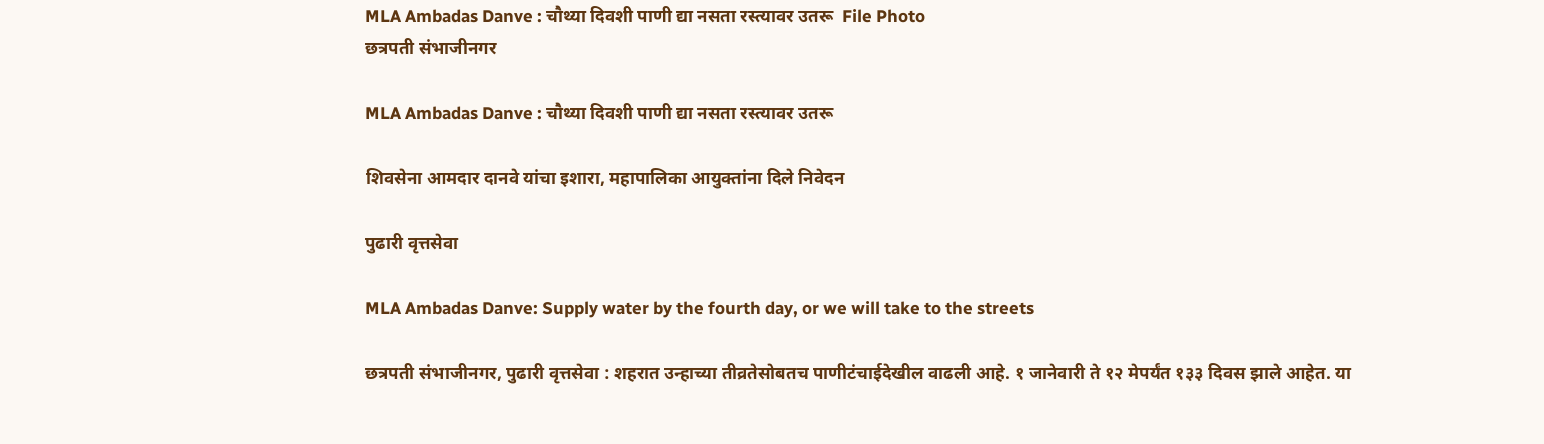MLA Ambadas Danve : चौथ्या दिवशी पाणी द्या नसता रस्त्यावर उतरू  File Photo
छत्रपती संभाजीनगर

MLA Ambadas Danve : चौथ्या दिवशी पाणी द्या नसता रस्त्यावर उतरू

शिवसेना आमदार दानवे यांचा इशारा, महापालिका आयुक्तांना दिले निवेदन

पुढारी वृत्तसेवा

MLA Ambadas Danve: Supply water by the fourth day, or we will take to the streets

छत्रपती संभाजीनगर, पुढारी वृत्तसेवा : शहरात उन्हाच्या तीव्रतेसोबतच पाणीटंचाईदेखील वाढली आहे. १ जानेवारी ते १२ मेपर्यंत १३३ दिवस झाले आहेत. या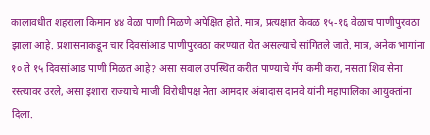कालावधीत शहराला किमान ४४ वेळा पाणी मिळणे अपेक्षित होते. मात्र, प्रत्यक्षात केवळ १५-१६ वेळाच पाणीपुरवठा झाला आहे. प्रशासनाकडून चार दिवसांआड पाणीपुरवठा करण्यात येत असल्याचे सांगितले जाते. मात्र, अनेक भागांना १० ते १५ दिवसांआड पाणी मिळत आहे? असा सवाल उपस्थित करीत पाण्याचे गॅप कमी करा, नसता शिव सेना रस्त्यावर उरले, असा इशारा राज्याचे माजी विरोधीपक्ष नेता आमदार अंबादास दानवे यांनी महापालिका आयुक्तांना दिला.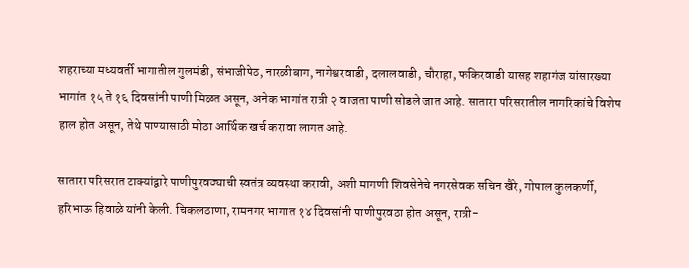शहराच्या मध्यवर्ती भागातील गुलमंडी, संभाजीपेठ, नारळीबाग, नागेश्वरवाडी, दलालवाडी, चौराहा, फकिरवाडी यासह शहागंज यांसारख्या भागांत १५ ते १६ दिवसांनी पाणी मिळत असून, अनेक भागांत रात्री २ वाजता पाणी सोडले जात आहे. सातारा परिसरातील नागरिकांचे विशेष हाल होत असून, तेथे पाण्यासाठी मोठा आर्थिक खर्च करावा लागत आहे.

सातारा परिसरात टाक्यांद्वारे पाणीपुरवठ्याची स्वतंत्र व्यवस्था करावी, अशी मागणी शिवसेनेचे नगरसेवक सचिन खैरे, गोपाल कुलकर्णी, हरिभाऊ हिवाळे यांनी केली. चिकलठाणा, रामनगर भागात १४ दिवसांनी पाणीपुरवठा होत असून, रात्री-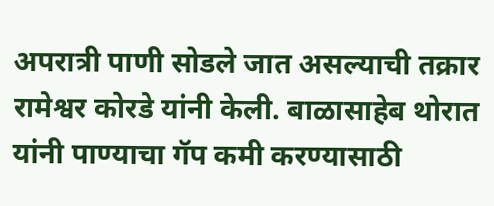अपरात्री पाणी सोडले जात असल्याची तक्रार रामेश्वर कोरडे यांनी केली. बाळासाहेब थोरात यांनी पाण्याचा गॅप कमी करण्यासाठी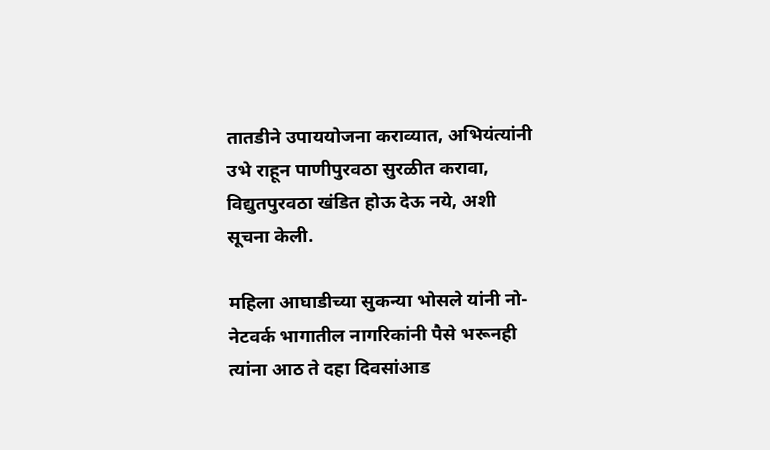तातडीने उपाययोजना कराव्यात, अभियंत्यांनी उभे राहून पाणीपुरवठा सुरळीत करावा, विद्युतपुरवठा खंडित होऊ देऊ नये, अशी सूचना केली.

महिला आघाडीच्या सुकन्या भोसले यांनी नो-नेटवर्क भागातील नागरिकांनी पैसे भरूनही त्यांना आठ ते दहा दिवसांआड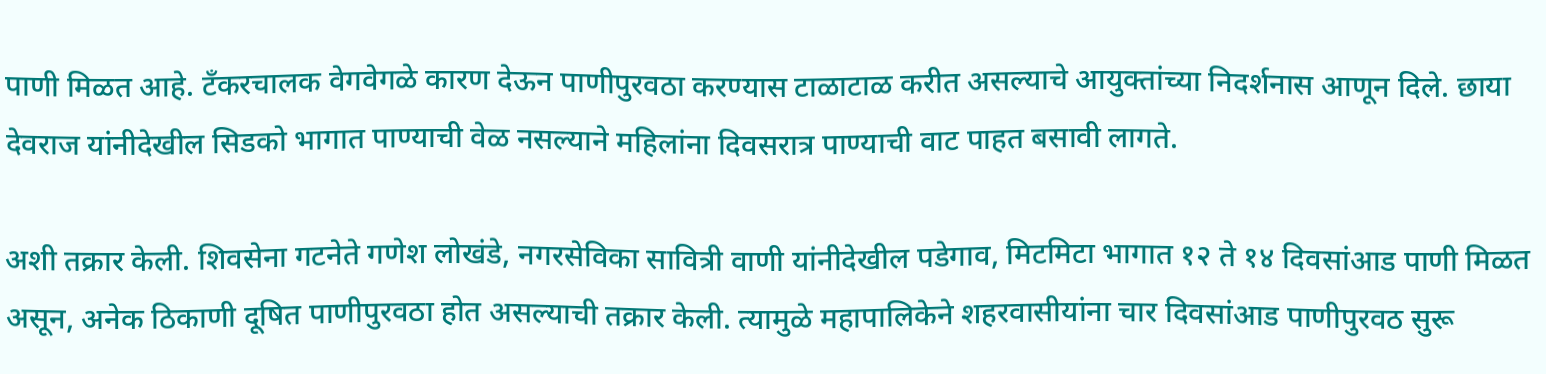पाणी मिळत आहे. टँकरचालक वेगवेगळे कारण देऊन पाणीपुरवठा करण्यास टाळाटाळ करीत असल्याचे आयुक्तांच्या निदर्शनास आणून दिले. छाया देवराज यांनीदेखील सिडको भागात पाण्याची वेळ नसल्याने महिलांना दिवसरात्र पाण्याची वाट पाहत बसावी लागते.

अशी तक्रार केली. शिवसेना गटनेते गणेश लोखंडे, नगरसेविका सावित्री वाणी यांनीदेखील पडेगाव, मिटमिटा भागात १२ ते १४ दिवसांआड पाणी मिळत असून, अनेक ठिकाणी दूषित पाणीपुरवठा होत असल्याची तक्रार केली. त्यामुळे महापालिकेने शहरवासीयांना चार दिवसांआड पाणीपुरवठ सुरू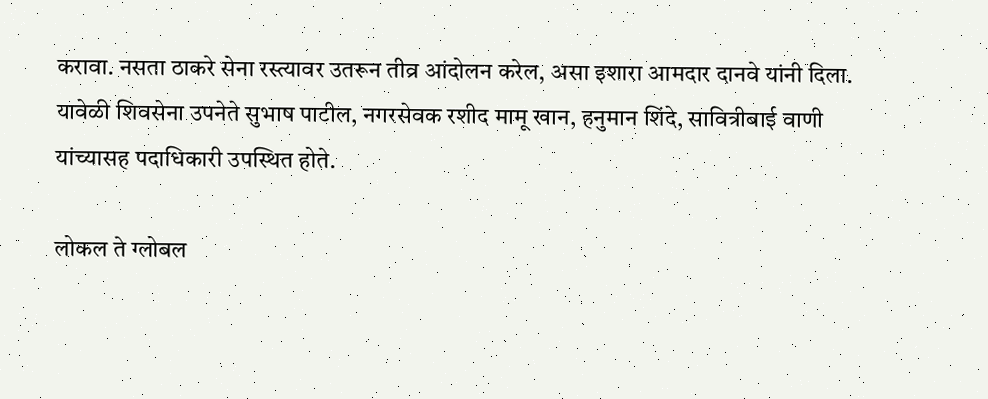करावा. नसता ठाकरे सेना रस्त्यावर उतरून तीव्र आंदोलन करेल, असा इशारा आमदार दानवे यांनी दिला. यावेळी शिवसेना उपनेते सुभाष पाटील, नगरसेवक रशीद मामू खान, हनुमान शिंदे, सावित्रीबाई वाणी यांच्यासह पदाधिकारी उपस्थित होते.

लोकल ते ग्लोबल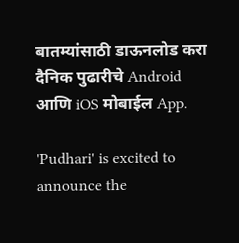बातम्यांसाठी डाऊनलोड करा दैनिक पुढारीचे Android आणि iOS मोबाईल App.

'Pudhari' is excited to announce the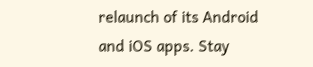relaunch of its Android and iOS apps. Stay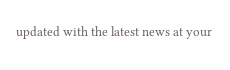updated with the latest news at your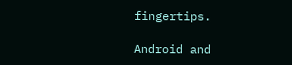fingertips.

Android and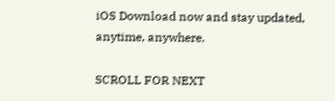iOS Download now and stay updated, anytime, anywhere.

SCROLL FOR NEXT